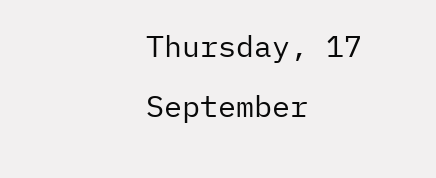Thursday, 17 September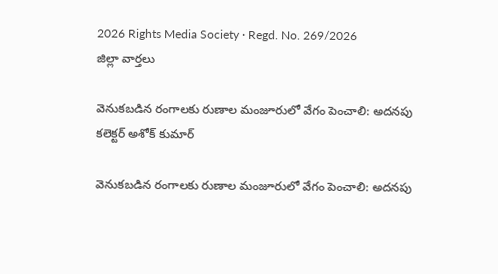2026 Rights Media Society · Regd. No. 269/2026
జిల్లా వార్తలు

వెనుకబడిన రంగాలకు రుణాల మంజూరులో వేగం పెంచాలి: అదనపు కలెక్టర్ అశోక్ కుమార్

వెనుకబడిన రంగాలకు రుణాల మంజూరులో వేగం పెంచాలి: అదనపు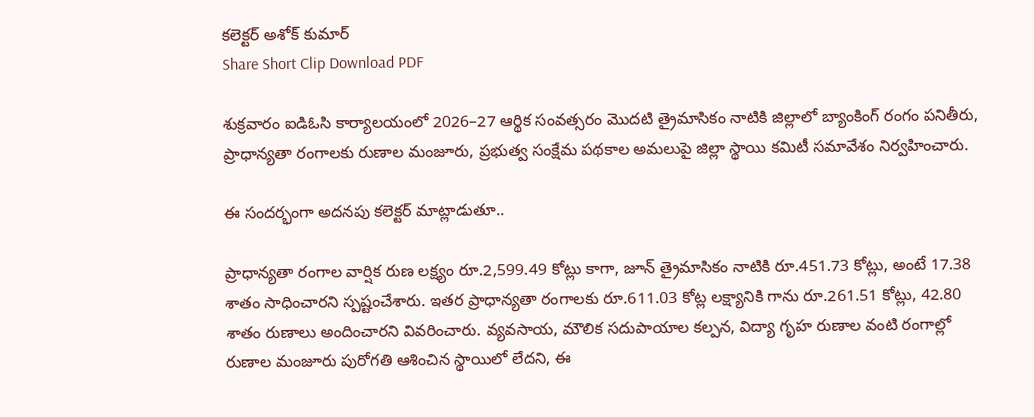కలెక్టర్ అశోక్ కుమార్
Share Short Clip Download PDF

శుక్రవారం ఐడిఓసి కార్యాలయంలో 2026–27 ఆర్థిక సంవత్సరం మొదటి త్రైమాసికం నాటికి జిల్లాలో బ్యాంకింగ్ రంగం పనితీరు, ప్రాధాన్యతా రంగాలకు రుణాల మంజూరు, ప్రభుత్వ సంక్షేమ పథకాల అమలుపై జిల్లా స్థాయి కమిటీ సమావేశం నిర్వహించారు.

ఈ సందర్భంగా అదనపు కలెక్టర్ మాట్లాడుతూ..

ప్రాధాన్యతా రంగాల వార్షిక రుణ లక్ష్యం రూ.2,599.49 కోట్లు కాగా, జూన్ త్రైమాసికం నాటికి రూ.451.73 కోట్లు, అంటే 17.38 శాతం సాధించారని స్పష్టంచేశారు. ఇతర ప్రాధాన్యతా రంగాలకు రూ.611.03 కోట్ల లక్ష్యానికి గాను రూ.261.51 కోట్లు, 42.80 శాతం రుణాలు అందించారని వివరించారు. వ్యవసాయ, మౌలిక సదుపాయాల కల్పన, విద్యా గృహ రుణాల వంటి రంగాల్లో రుణాల మంజూరు పురోగతి ఆశించిన స్థాయిలో లేదని, ఈ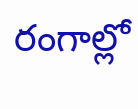రంగాల్లో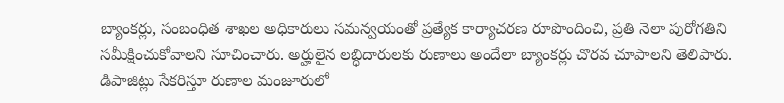బ్యాంకర్లు, సంబంధిత శాఖల అధికారులు సమన్వయంతో ప్రత్యేక కార్యాచరణ రూపొందించి, ప్రతి నెలా పురోగతిని సమీక్షించుకోవాలని సూచించారు. అర్హులైన లబ్ధిదారులకు రుణాలు అందేలా బ్యాంకర్లు చొరవ చూపాలని తెలిపారు.
డిపాజిట్లు సేకరిస్తూ రుణాల మంజూరులో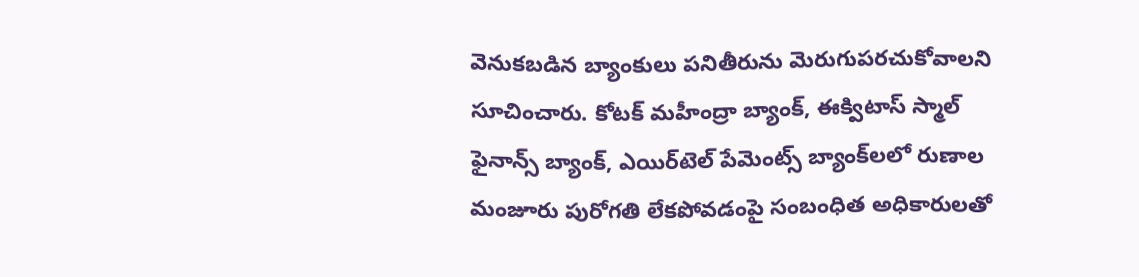వెనుకబడిన బ్యాంకులు పనితీరును మెరుగుపరచుకోవాలని సూచించారు. కోటక్ మహీంద్రా బ్యాంక్, ఈక్విటాస్ స్మాల్ ఫైనాన్స్ బ్యాంక్, ఎయిర్‌టెల్ పేమెంట్స్ బ్యాంక్‌లలో రుణాల మంజూరు పురోగతి లేకపోవడంపై సంబంధిత అధికారులతో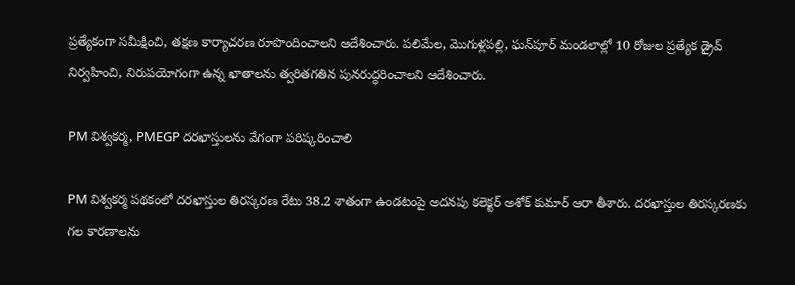ప్రత్యేకంగా సమీక్షించి, తక్షణ కార్యాచరణ రూపొందించాలని ఆదేశించారు. పలిమేల, మొగుళ్లపల్లి, ఘన్‌పూర్ మండలాల్లో 10 రోజుల ప్రత్యేక డ్రైవ్ నిర్వహించి, నిరుపయోగంగా ఉన్న ఖాతాలను త్వరితగతిన పునరుద్ధరించాలని ఆదేశించారు.

PM విశ్వకర్మ, PMEGP దరఖాస్తులను వేగంగా పరిష్కరించాలి

PM విశ్వకర్మ పథకంలో దరఖాస్తుల తిరస్కరణ రేటు 38.2 శాతంగా ఉండటంపై అదనపు కలెక్టర్ అశోక్ కుమార్ ఆరా తీశారు. దరఖాస్తుల తిరస్కరణకు గల కారణాలను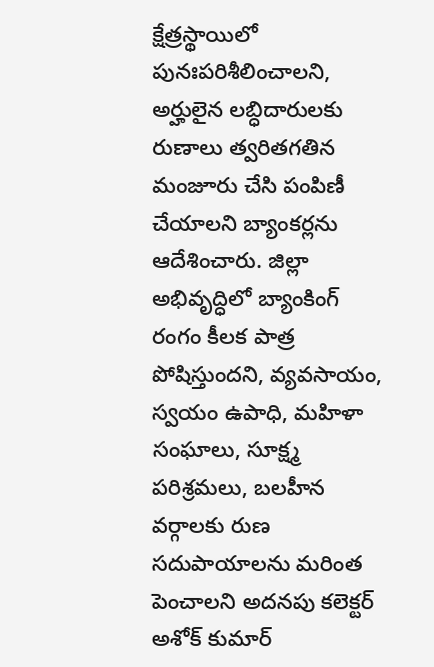క్షేత్రస్థాయిలో పునఃపరిశీలించాలని, అర్హులైన లబ్ధిదారులకు రుణాలు త్వరితగతిన మంజూరు చేసి పంపిణీ చేయాలని బ్యాంకర్లను ఆదేశించారు. జిల్లా అభివృద్ధిలో బ్యాంకింగ్ రంగం కీలక పాత్ర పోషిస్తుందని, వ్యవసాయం, స్వయం ఉపాధి, మహిళా సంఘాలు, సూక్ష్మ పరిశ్రమలు, బలహీన వర్గాలకు రుణ సదుపాయాలను మరింత పెంచాలని అదనపు కలెక్టర్ అశోక్ కుమార్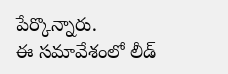పేర్కొన్నారు.
ఈ సమావేశంలో లీడ్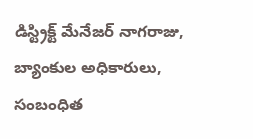డిస్ట్రిక్ట్ మేనేజర్ నాగరాజు, బ్యాంకుల అధికారులు, సంబంధిత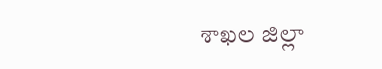శాఖల జిల్లా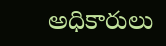అధికారులు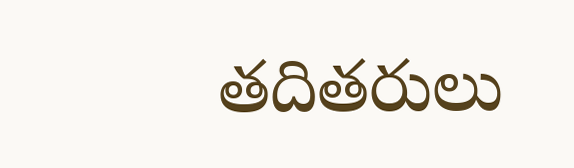తదితరులు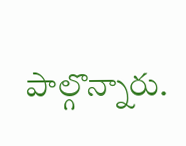పాల్గొన్నారు.